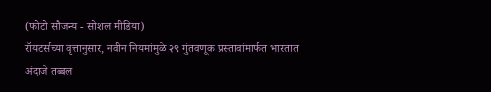(फोटो सौजन्य - सोशल मीडिया)
रॉयटर्सच्या वृत्तानुसार, नवीन नियमांमुळे २९ गुंतवणूक प्रस्तावांमार्फत भारतात अंदाजे तब्बल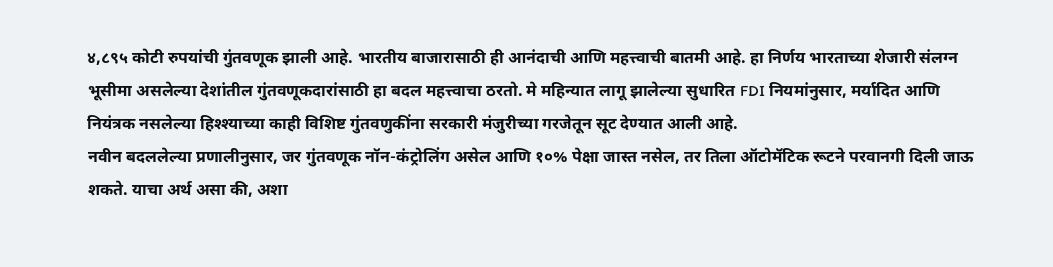४,८९५ कोटी रुपयांची गुंतवणूक झाली आहे. भारतीय बाजारासाठी ही आनंदाची आणि महत्त्वाची बातमी आहे. हा निर्णय भारताच्या शेजारी संलग्न भूसीमा असलेल्या देशांतील गुंतवणूकदारांसाठी हा बदल महत्त्वाचा ठरतो. मे महिन्यात लागू झालेल्या सुधारित FDI नियमांनुसार, मर्यादित आणि नियंत्रक नसलेल्या हिश्श्याच्या काही विशिष्ट गुंतवणुकींना सरकारी मंजुरीच्या गरजेतून सूट देण्यात आली आहे.
नवीन बदललेल्या प्रणालीनुसार, जर गुंतवणूक नॉन-कंट्रोलिंग असेल आणि १०% पेक्षा जास्त नसेल, तर तिला ऑटोमॅटिक रूटने परवानगी दिली जाऊ शकते. याचा अर्थ असा की, अशा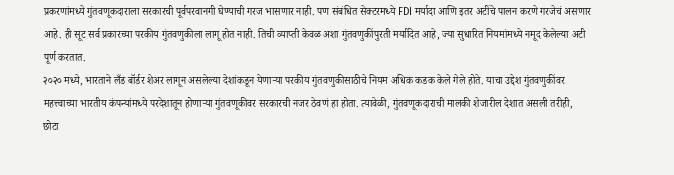प्रकरणांमध्ये गुंतवणूकदाराला सरकारची पूर्वपरवानगी घेण्याची गरज भासणार नाही. पण संबंधित सेक्टरमध्ये FDI मर्यादा आणि इतर अटींचे पालन करणे गरजेचं असणार आहे. ही सूट सर्व प्रकारच्या परकीय गुंतवणुकीला लागू होत नाही. तिची व्याप्ती केवळ अशा गुंतवणुकींपुरती मर्यादित आहे, ज्या सुधारित नियमांमध्ये नमूद केलेल्या अटी पूर्ण करतात.
२०२० मध्ये, भारताने लँड बॉर्डर शेअर लागून असलेल्या देशांकडून येणाऱ्या परकीय गुंतवणुकीसाठीचे नियम अधिक कडक केले गेले होते. याचा उद्देश गुंतवणुकींवर महत्त्वाच्या भारतीय कंपन्यांमध्ये परदेशातून होणाऱ्या गुंतवणूकीवर सरकारची नजर ठेवणं हा होता. त्यावेळी, गुंतवणूकदाराची मालकी शेजारील देशात असली तरीही, छोटा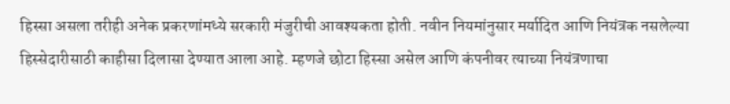हिस्सा असला तरीही अनेक प्रकरणांमध्ये सरकारी मंजुरीची आवश्यकता होती. नवीन नियमांनुसार मर्यादित आणि नियंत्रक नसलेल्या हिस्सेदारीसाठी काहीसा दिलासा देण्यात आला आहे. म्हणजे छोटा हिस्सा असेल आणि कंपनीवर त्याच्या नियंत्रणाचा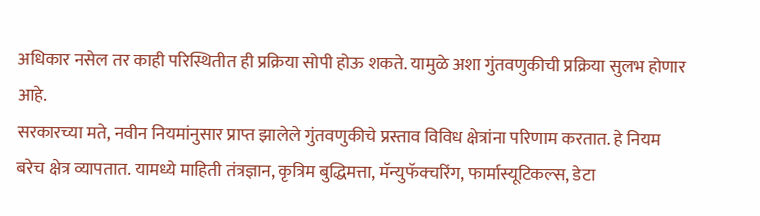अधिकार नसेल तर काही परिस्थितीत ही प्रक्रिया सोपी होऊ शकते. यामुळे अशा गुंतवणुकीची प्रक्रिया सुलभ होणार आहे.
सरकारच्या मते, नवीन नियमांनुसार प्राप्त झालेले गुंतवणुकीचे प्रस्ताव विविध क्षेत्रांना परिणाम करतात. हे नियम बरेच क्षेत्र व्यापतात. यामध्ये माहिती तंत्रज्ञान, कृत्रिम बुद्धिमत्ता, मॅन्युफॅक्चरिंग, फार्मास्यूटिकल्स, डेटा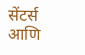सेंटर्स आणि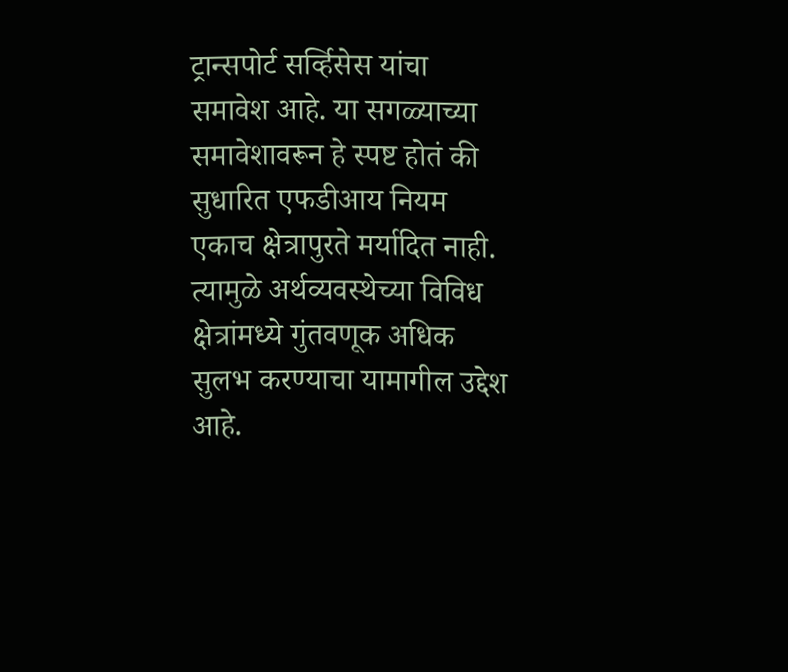ट्रान्सपोर्ट सर्व्हिसेस यांचा समावेश आहे. या सगळ्याच्या समावेशावरून हे स्पष्ट होतं की सुधारित एफडीआय नियम एकाच क्षेत्रापुरते मर्यादित नाही. त्यामुळे अर्थव्यवस्थेच्या विविध क्षेत्रांमध्ये गुंतवणूक अधिक सुलभ करण्याचा यामागील उद्देश आहे.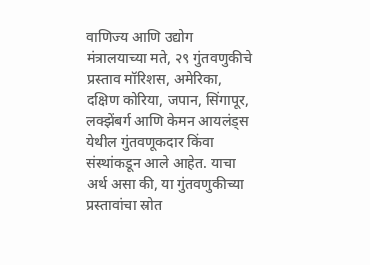वाणिज्य आणि उद्योग मंत्रालयाच्या मते, २९ गुंतवणुकीचे प्रस्ताव मॉरिशस, अमेरिका, दक्षिण कोरिया, जपान, सिंगापूर, लक्झेंबर्ग आणि केमन आयलंड्स येथील गुंतवणूकदार किंवा संस्थांकडून आले आहेत. याचा अर्थ असा की, या गुंतवणुकीच्या प्रस्तावांचा स्रोत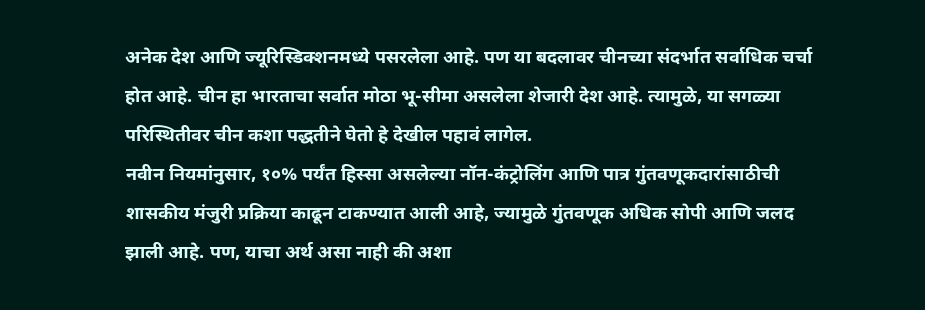अनेक देश आणि ज्यूरिस्डिक्शनमध्ये पसरलेला आहे. पण या बदलावर चीनच्या संदर्भात सर्वाधिक चर्चा होत आहे. चीन हा भारताचा सर्वात मोठा भू-सीमा असलेला शेजारी देश आहे. त्यामुळे, या सगळ्या परिस्थितीवर चीन कशा पद्धतीने घेतो हे देखील पहावं लागेल.
नवीन नियमांनुसार, १०% पर्यंत हिस्सा असलेल्या नॉन-कंट्रोलिंग आणि पात्र गुंतवणूकदारांसाठीची शासकीय मंजुरी प्रक्रिया काढून टाकण्यात आली आहे, ज्यामुळे गुंतवणूक अधिक सोपी आणि जलद झाली आहे. पण, याचा अर्थ असा नाही की अशा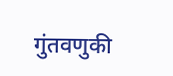गुंतवणुकी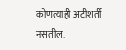कोणत्याही अटीशर्ती नसतील.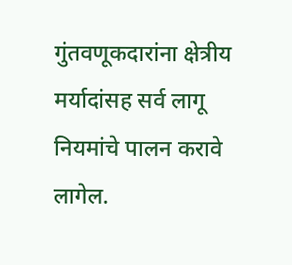गुंतवणूकदारांना क्षेत्रीय मर्यादांसह सर्व लागू नियमांचे पालन करावे लागेल.